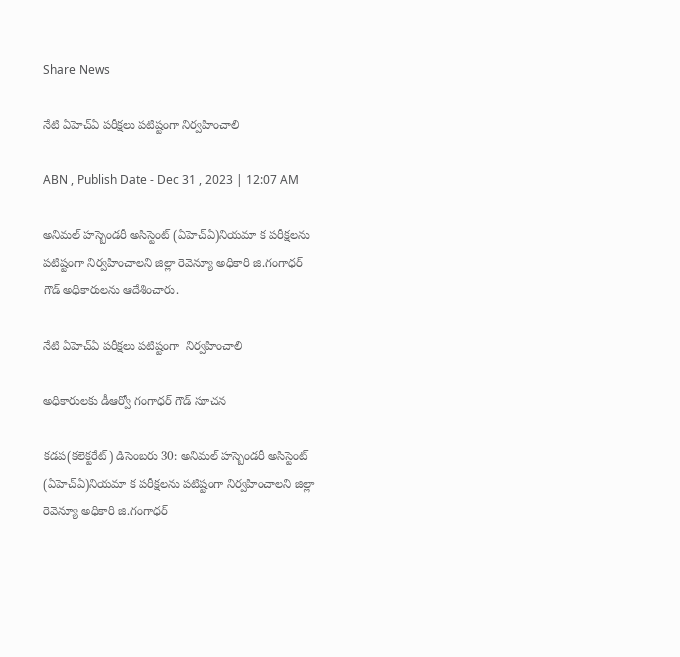Share News

నేటి ఏహెచ్‌ఏ పరీక్షలు పటిష్టంగా నిర్వహించాలి

ABN , Publish Date - Dec 31 , 2023 | 12:07 AM

అనిమల్‌ హస్బెండరీ అసిస్టెంట్‌ (ఏహెచ్‌ఏ)నియమా క పరీక్షలను పటిష్టంగా నిర్వహించాలని జిల్లా రెవెన్యూ అధికారి జి.గంగాధర్‌ గౌడ్‌ అధికారులను ఆదేశించారు.

నేటి ఏహెచ్‌ఏ పరీక్షలు పటిష్టంగా  నిర్వహించాలి

అధికారులకు డీఆర్వో గంగాధర్‌ గౌడ్‌ సూచన

కడప(కలెక్టరేట్‌) డిసెంబరు 30: అనిమల్‌ హస్బెండరీ అసిస్టెంట్‌ (ఏహెచ్‌ఏ)నియమా క పరీక్షలను పటిష్టంగా నిర్వహించాలని జిల్లా రెవెన్యూ అధికారి జి.గంగాధర్‌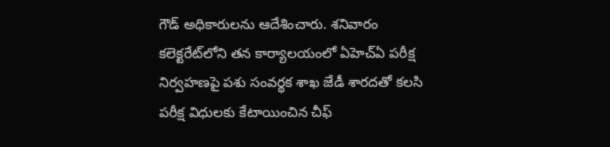గౌడ్‌ అధికారులను ఆదేశించారు. శనివారం కలెక్టరేట్‌లోని తన కార్యాలయంలో ఏహెచ్‌ఏ పరీక్ష నిర్వహణపై పశు సంవర్థక శాఖ జేడీ శారదతో కలసి పరీక్ష విధులకు కేటాయించిన చీఫ్‌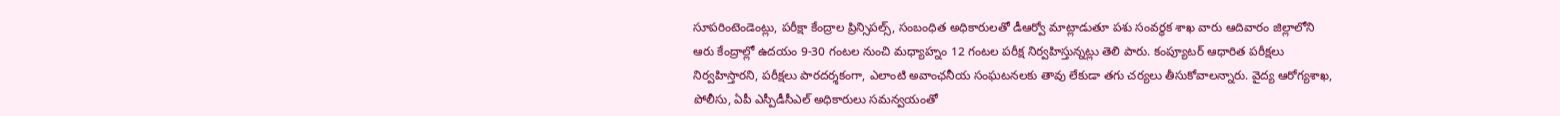సూపరింటెండెంట్లు, పరీక్షా కేంద్రాల ప్రిన్సిపల్స్‌, సంబంధిత అధికారులతో డీఆర్వో మాట్లాడుతూ పశు సంవర్థక శాఖ వారు ఆదివారం జిల్లాలోని ఆరు కేంద్రాల్లో ఉదయం 9-30 గంటల నుంచి మధ్యాహ్నం 12 గంటల పరీక్ష నిర్వహిస్తున్నట్లు తెలి పారు. కంప్యూటర్‌ ఆధారిత పరీక్షలు నిర్వహిస్తారని, పరీక్షలు పారదర్శకంగా, ఎలాంటి అవాంఛనీయ సంఘటనలకు తావు లేకుడా తగు చర్యలు తీసుకోవాలన్నారు. వైద్య ఆరోగ్యశాఖ, పోలీసు, ఏపీ ఎస్పీడీసీఎల్‌ అధికారులు సమన్వయంతో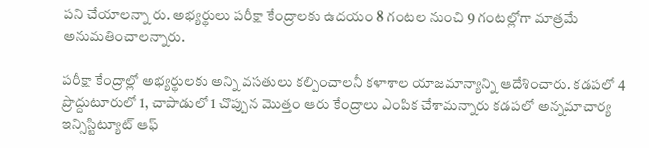పని చేయాలన్నా రు. అభ్యర్థులు పరీక్షా కేంద్రాలకు ఉదయం 8 గంటల నుంచి 9 గంటల్లోగా మాత్రమే అనుమతించాలన్నారు.

పరీక్షా కేంద్రాల్లో అభ్యర్థులకు అన్ని వసతులు కల్పించాలనీ కళాశాల యాజమాన్యాన్ని ఆదేశించారు. కడపలో 4 ప్రొద్దుటూరులో 1, చాపాడులో 1 చొప్పున మొత్తం ఆరు కేంద్రాలు ఎంపిక చేశామన్నారు కడపలో అన్నమాచార్య ఇన్సిస్టిట్యూట్‌ ఆఫ్‌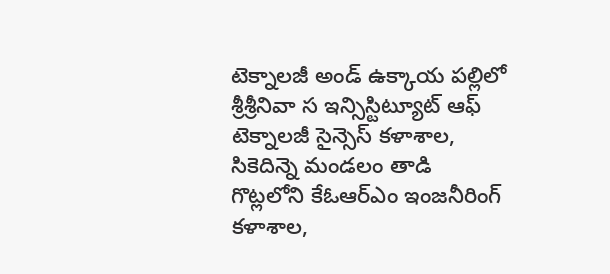టెక్నాలజీ అండ్‌ ఉక్కాయ పల్లిలో శ్రీశ్రీనివా స ఇన్సిస్టిట్యూట్‌ ఆఫ్‌ టెక్నాలజీ సైన్సెస్‌ కళాశాల, సికెదిన్నె మండలం తాడి గొట్లలోని కేఓఆర్‌ఎం ఇంజనీరింగ్‌ కళాశాల,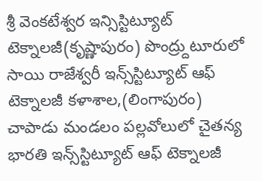శ్రీ వెంకటేశ్వర ఇన్సిస్టిట్యూట్‌ టెక్నాలజీ(కృష్ణాపురం) పొంద్ర్దుటూరులో సాయి రాజేశ్వరీ ఇన్స్‌స్టిట్యూట్‌ ఆఫ్‌ టెక్నాలజీ కళాశాల,(లింగాపురం) చాపాడు మండలం పల్లవోలులో చైతన్య భారతి ఇన్స్‌స్టిట్యూట్‌ ఆఫ్‌ టెక్నాలజీ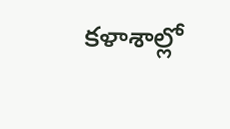కళాశాల్లో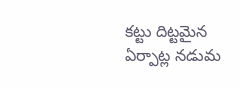కట్టు దిట్టమైన ఏర్పాట్ల నడుమ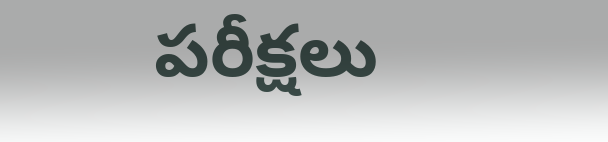పరీక్షలు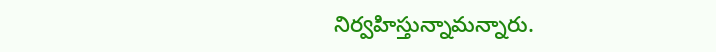నిర్వహిస్తున్నామన్నారు.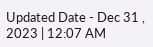Updated Date - Dec 31 , 2023 | 12:07 AM